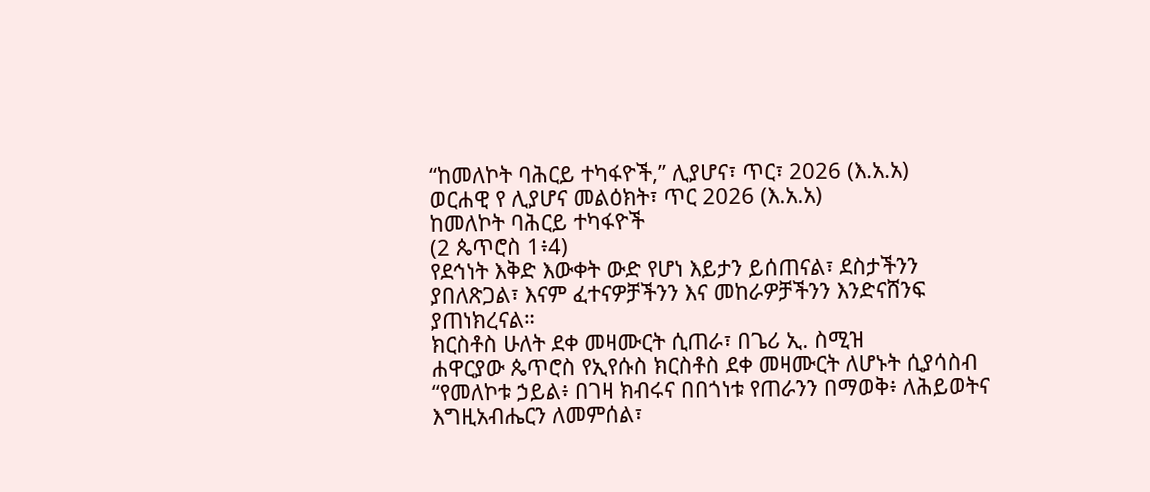“ከመለኮት ባሕርይ ተካፋዮች,” ሊያሆና፣ ጥር፣ 2026 (እ.አ.አ)
ወርሐዊ የ ሊያሆና መልዕክት፣ ጥር 2026 (እ.አ.አ)
ከመለኮት ባሕርይ ተካፋዮች
(2 ጴጥሮስ 1፥4)
የደኅነት እቅድ እውቀት ውድ የሆነ እይታን ይሰጠናል፣ ደስታችንን ያበለጽጋል፣ እናም ፈተናዎቻችንን እና መከራዎቻችንን እንድናሸንፍ ያጠነክረናል።
ክርስቶስ ሁለት ደቀ መዛሙርት ሲጠራ፣ በጌሪ ኢ. ስሚዝ
ሐዋርያው ጴጥሮስ የኢየሱስ ክርስቶስ ደቀ መዛሙርት ለሆኑት ሲያሳስብ “የመለኮቱ ኃይል፥ በገዛ ክብሩና በበጎነቱ የጠራንን በማወቅ፥ ለሕይወትና እግዚአብሔርን ለመምሰል፣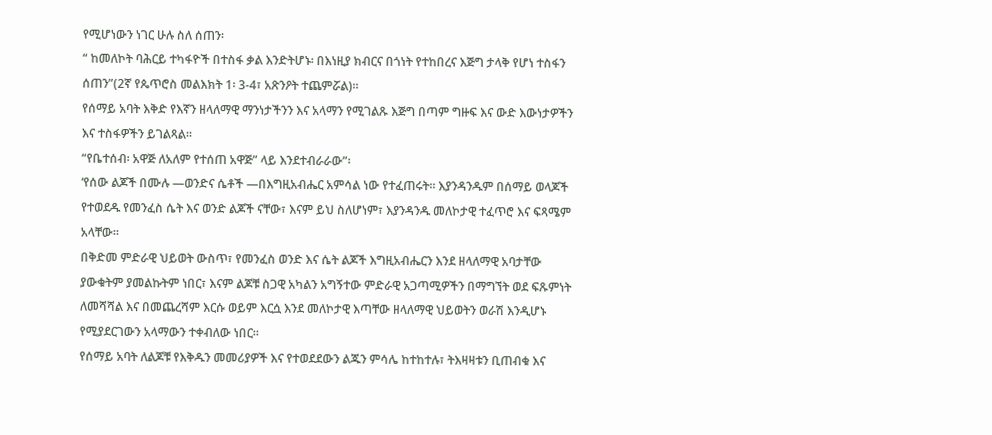የሚሆነውን ነገር ሁሉ ስለ ሰጠን፡
“ ከመለኮት ባሕርይ ተካፋዮች በተስፋ ቃል እንድትሆኑ፡ በእነዚያ ክብርና በጎነት የተከበረና እጅግ ታላቅ የሆነ ተስፋን ሰጠን”(2ኛ የጴጥሮስ መልእክት 1፡ 3-4፣ አጽንዖት ተጨምሯል)።
የሰማይ አባት እቅድ የእኛን ዘላለማዊ ማንነታችንን እና አላማን የሚገልጹ እጅግ በጣም ግዙፍ እና ውድ እውነታዎችን እና ተስፋዎችን ይገልጻል።
“የቤተሰብ፡ አዋጅ ለአለም የተሰጠ አዋጅ” ላይ እንደተብራራው”፡
‘የሰው ልጆች በሙሉ —ወንድና ሴቶች —በእግዚአብሔር አምሳል ነው የተፈጠሩት። እያንዳንዱም በሰማይ ወላጆች የተወደዱ የመንፈስ ሴት እና ወንድ ልጆች ናቸው፣ እናም ይህ ስለሆነም፣ እያንዳንዱ መለኮታዊ ተፈጥሮ እና ፍጻሜም አላቸው።
በቅድመ ምድራዊ ህይወት ውስጥ፣ የመንፈስ ወንድ እና ሴት ልጆች እግዚአብሔርን እንደ ዘላለማዊ አባታቸው ያውቁትም ያመልኩትም ነበር፣ እናም ልጆቹ ስጋዊ አካልን አግኝተው ምድራዊ አጋጣሚዎችን በማግኘት ወደ ፍጹምነት ለመሻሻል እና በመጨረሻም እርሱ ወይም እርሷ እንደ መለኮታዊ እጣቸው ዘላለማዊ ህይወትን ወራሽ እንዲሆኑ የሚያደርገውን አላማውን ተቀብለው ነበር።
የሰማይ አባት ለልጆቹ የእቅዱን መመሪያዎች እና የተወደደውን ልጁን ምሳሌ ከተከተሉ፣ ትእዛዛቱን ቢጠብቁ እና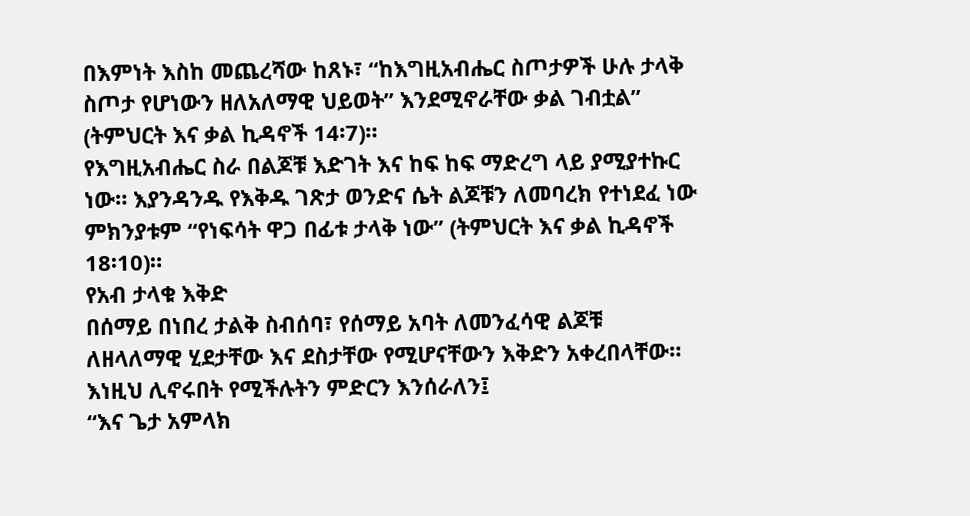በእምነት እስከ መጨረሻው ከጸኑ፣ “ከእግዚአብሔር ስጦታዎች ሁሉ ታላቅ ስጦታ የሆነውን ዘለአለማዊ ህይወት” እንደሚኖራቸው ቃል ገብቷል” (ትምህርት እና ቃል ኪዳኖች 14፡7)።
የእግዚአብሔር ስራ በልጆቹ እድገት እና ከፍ ከፍ ማድረግ ላይ ያሚያተኩር ነው። እያንዳንዱ የእቅዱ ገጽታ ወንድና ሴት ልጆቹን ለመባረክ የተነደፈ ነው ምክንያቱም “የነፍሳት ዋጋ በፊቱ ታላቅ ነው” (ትምህርት እና ቃል ኪዳኖች 18፡10)።
የአብ ታላቁ እቅድ
በሰማይ በነበረ ታልቅ ስብሰባ፣ የሰማይ አባት ለመንፈሳዊ ልጆቹ ለዘላለማዊ ሂደታቸው እና ደስታቸው የሚሆናቸውን እቅድን አቀረበላቸው።
እነዚህ ሊኖሩበት የሚችሉትን ምድርን እንሰራለን፤
“እና ጌታ አምላክ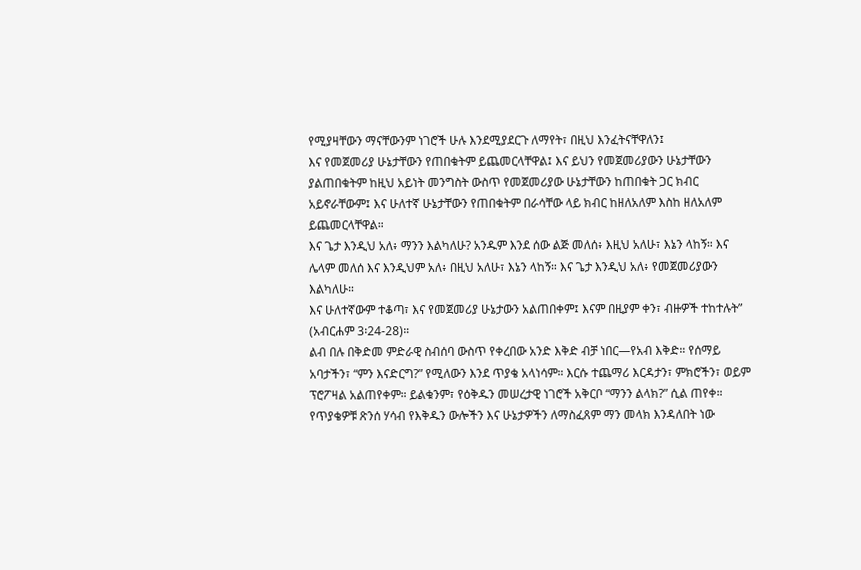የሚያዛቸውን ማናቸውንም ነገሮች ሁሉ እንደሚያደርጉ ለማየት፣ በዚህ እንፈትናቸዋለን፤
እና የመጀመሪያ ሁኔታቸውን የጠበቁትም ይጨመርላቸዋል፤ እና ይህን የመጀመሪያውን ሁኔታቸውን ያልጠበቁትም ከዚህ አይነት መንግስት ውስጥ የመጀመሪያው ሁኔታቸውን ከጠበቁት ጋር ክብር አይኖራቸውም፤ እና ሁለተኛ ሁኔታቸውን የጠበቁትም በራሳቸው ላይ ክብር ከዘለአለም እስከ ዘለአለም ይጨመርላቸዋል።
እና ጌታ እንዲህ አለ፥ ማንን እልካለሁ? አንዱም እንደ ሰው ልጅ መለሰ፥ እዚህ አለሁ፣ እኔን ላከኝ። እና ሌላም መለሰ እና እንዲህም አለ፥ በዚህ አለሁ፣ እኔን ላከኝ። እና ጌታ እንዲህ አለ፥ የመጀመሪያውን እልካለሁ።
እና ሁለተኛውም ተቆጣ፣ እና የመጀመሪያ ሁኔታውን አልጠበቀም፤ እናም በዚያም ቀን፣ ብዙዎች ተከተሉት” (አብርሐም 3፡24-28)።
ልብ በሉ በቅድመ ምድራዊ ስብሰባ ውስጥ የቀረበው አንድ እቅድ ብቻ ነበር—የአብ እቅድ። የሰማይ አባታችን፣ “ምን እናድርግ?” የሚለውን እንደ ጥያቄ አላነሳም። እርሱ ተጨማሪ እርዳታን፣ ምክሮችን፣ ወይም ፕሮፖዛል አልጠየቀም። ይልቁንም፣ የዕቅዱን መሠረታዊ ነገሮች አቅርቦ “ማንን ልላክ?” ሲል ጠየቀ። የጥያቄዎቹ ጽንሰ ሃሳብ የእቅዱን ውሎችን እና ሁኔታዎችን ለማስፈጸም ማን መላክ እንዳለበት ነው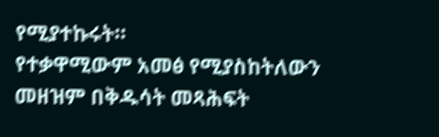የሚያተኩሩት።
የተቃዋሚውም አመፅ የሚያስከትለውን መዘዝም በቅዱሳት መጻሕፍት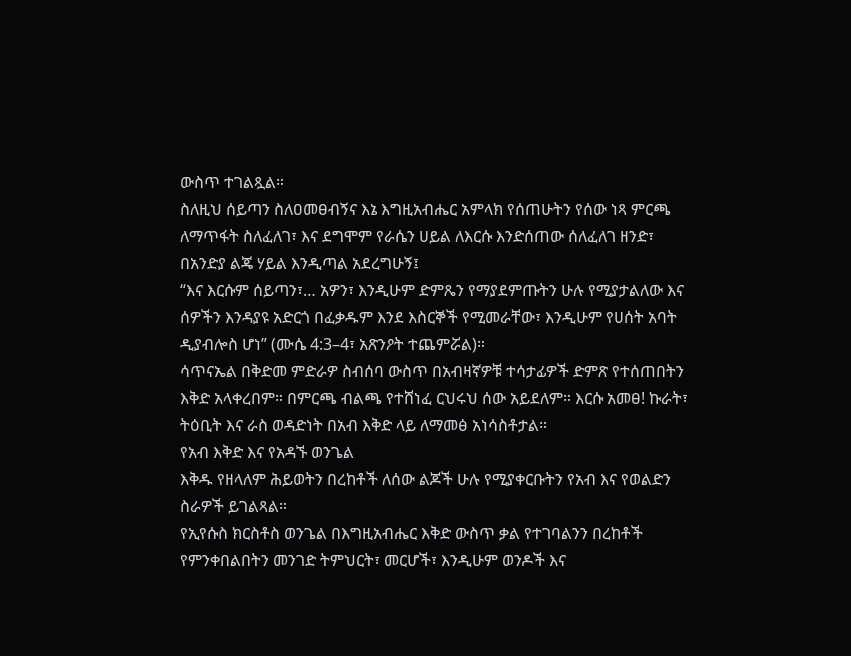ውስጥ ተገልጿል።
ስለዚህ ሰይጣን ስለዐመፀብኝና እኔ እግዚአብሔር አምላክ የሰጠሁትን የሰው ነጻ ምርጫ ለማጥፋት ስለፈለገ፣ እና ደግሞም የራሴን ሀይል ለእርሱ እንድሰጠው ሰለፈለገ ዘንድ፣ በአንድያ ልጄ ሃይል እንዲጣል አደረግሁኝ፤
“እና እርሱም ሰይጣን፣… አዎን፣ እንዲሁም ድምጼን የማያደምጡትን ሁሉ የሚያታልለው እና ሰዎችን እንዳያዩ አድርጎ በፈቃዱም እንደ እስርኞች የሚመራቸው፣ እንዲሁም የሀሰት አባት ዲያብሎስ ሆነ” (ሙሴ 4:3–4፣ አጽንዖት ተጨምሯል)።
ሳጥናኤል በቅድመ ምድራዎ ስብሰባ ውስጥ በአብዛኛዎቹ ተሳታፊዎች ድምጽ የተሰጠበትን እቅድ አላቀረበም። በምርጫ ብልጫ የተሸነፈ ርህሩህ ሰው አይደለም። እርሱ አመፀ! ኩራት፣ ትዕቢት እና ራስ ወዳድነት በአብ እቅድ ላይ ለማመፅ አነሳስቶታል።
የአብ እቅድ እና የአዳኙ ወንጌል
እቅዱ የዘላለም ሕይወትን በረከቶች ለሰው ልጆች ሁሉ የሚያቀርቡትን የአብ እና የወልድን ስራዎች ይገልጻል።
የኢየሱስ ክርስቶስ ወንጌል በእግዚአብሔር እቅድ ውስጥ ቃል የተገባልንን በረከቶች የምንቀበልበትን መንገድ ትምህርት፣ መርሆች፣ እንዲሁም ወንዶች እና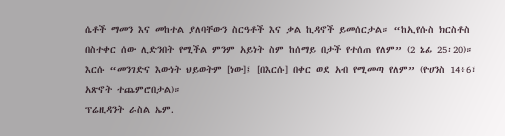ሴቶች ማመን እና መከተል ያለባቸውን ስርዓቶች እና ቃል ኪዳኖች ይመሰርታል። “ከኢየሱስ ክርስቶስ በስተቀር ሰው ሊድንበት የሚችል ምንም አይነት ስም ከሰማይ በታች የተሰጠ የለም” (2 ኔፊ 25፡20)። እርሱ “መንገድና እውነት ህይወትም [ነው]፤ [በእርሱ] በቀር ወደ አብ የሚመጣ የለም” (ዮሀንስ 14፥6፣ አጽኖት ተጨምሮበታል)።
ፕሬዚዳንት ራስል ኤም.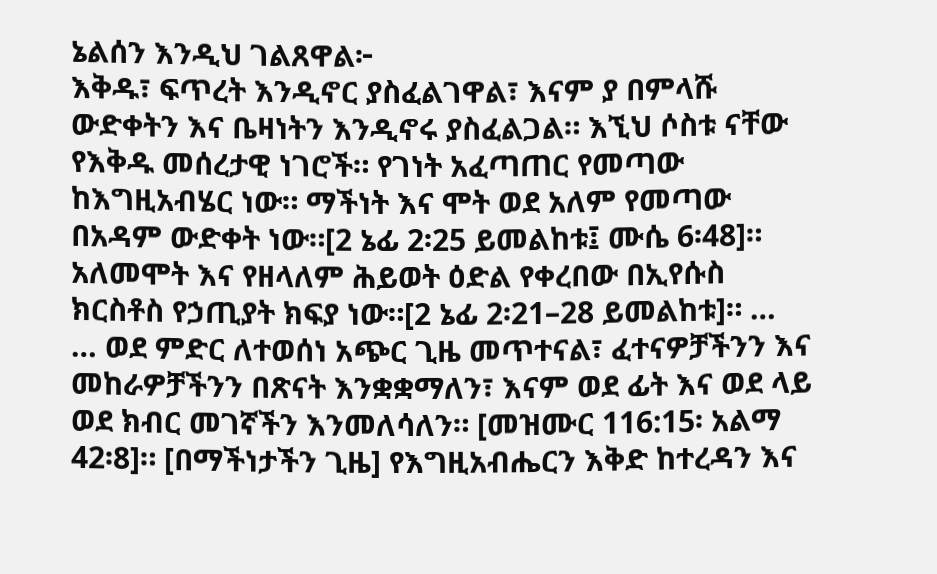ኔልሰን እንዲህ ገልጸዋል፦
እቅዱ፣ ፍጥረት እንዲኖር ያስፈልገዋል፣ እናም ያ በምላሹ ውድቀትን እና ቤዛነትን እንዲኖሩ ያስፈልጋል። እኚህ ሶስቱ ናቸው የእቅዱ መሰረታዊ ነገሮች። የገነት አፈጣጠር የመጣው ከእግዚአብሄር ነው። ማችነት እና ሞት ወደ አለም የመጣው በአዳም ውድቀት ነው።[2 ኔፊ 2፡25 ይመልከቱ፤ ሙሴ 6፡48]። አለመሞት እና የዘላለም ሕይወት ዕድል የቀረበው በኢየሱስ ክርስቶስ የኃጢያት ክፍያ ነው።[2 ኔፊ 2፡21–28 ይመልከቱ]። …
… ወደ ምድር ለተወሰነ አጭር ጊዜ መጥተናል፣ ፈተናዎቻችንን እና መከራዎቻችንን በጽናት እንቋቋማለን፣ እናም ወደ ፊት እና ወደ ላይ ወደ ክብር መገኛችን እንመለሳለን። [መዝሙር 116:15፡ አልማ 42፡8]። [በማችነታችን ጊዜ] የእግዚአብሔርን እቅድ ከተረዳን እና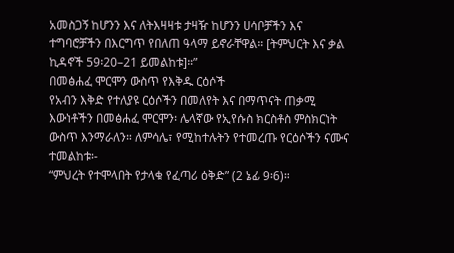አመስጋኝ ከሆንን እና ለትእዛዛቱ ታዛዥ ከሆንን ሀሳቦቻችን እና ተግባሮቻችን በእርግጥ የበለጠ ዓላማ ይኖራቸዋል። [ትምህርት እና ቃል ኪዳኖች 59፡20–21 ይመልከቱ]።”
በመፅሐፈ ሞርሞን ውስጥ የእቅዱ ርዕሶች
የአብን እቅድ የተለያዩ ርዕሶችን በመለየት እና በማጥናት ጠቃሚ እውነቶችን በመፅሐፈ ሞርሞን፡ ሌላኛው የኢየሱስ ክርስቶስ ምስክርነት ውስጥ እንማራለን። ለምሳሌ፣ የሚከተሉትን የተመረጡ የርዕሶችን ናሙና ተመልከቱ፡-
“ምህረት የተሞላበት የታላቁ የፈጣሪ ዕቅድ” (2 ኔፊ 9፡6)።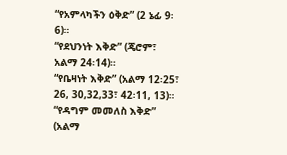“የአምላካችን ዕቅድ” (2 ኔፊ 9፡6)።
“የደህንነት እቅድ” (ጄሮም፣ አልማ 24፡14)።
“የቤዛነት እቅድ” (አልማ 12፡25፣ 26, 30,32,33፣ 42፡11, 13)።
“የዳግም መመለስ እቅድ” (አልማ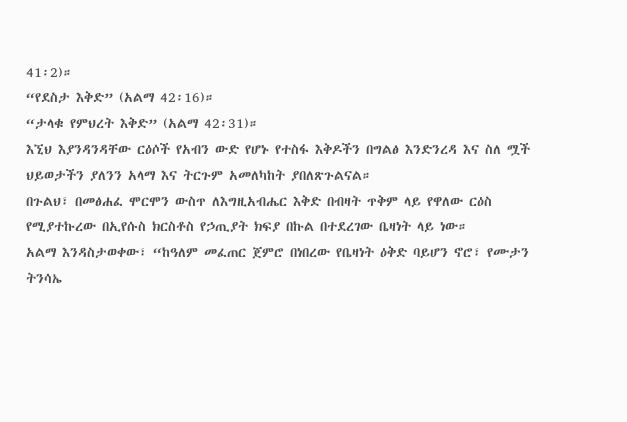41፡2)።
“የደስታ እቅድ” (አልማ 42፡16)።
“ታላቁ የምህረት እቅድ” (አልማ 42፡31)።
እኚህ እያንዳንዳቸው ርዕሶች የአብን ውድ የሆኑ የተስፋ እቅዶችን በግልፅ እንድንረዳ እና ስለ ሟች ህይወታችን ያለንን አላማ እና ትርጉም አመለካከት ያበለጽጉልናል።
በጉልህ፣ በመፅሐፈ ሞርሞን ውስጥ ለእግዚአብሔር እቅድ በብዛት ጥቅም ላይ የዋለው ርዕስ የሚያተኩረው በኢየሱስ ክርስቶስ የኃጢያት ክፍያ በኩል በተደረገው ቤዛነት ላይ ነው።
አልማ እንዳስታወቀው፣ “ከዓለም መፈጠር ጀምሮ በነበረው የቤዛነት ዕቅድ ባይሆን ኖሮ፣ የሙታን ትንሳኤ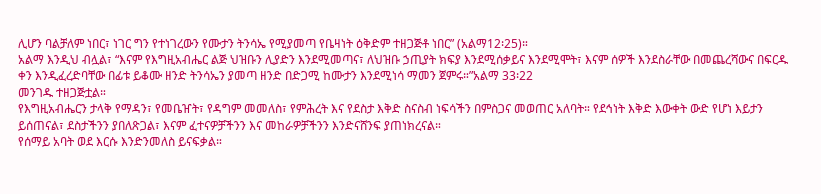ሊሆን ባልቻለም ነበር፣ ነገር ግን የተነገረውን የሙታን ትንሳኤ የሚያመጣ የቤዛነት ዕቅድም ተዘጋጅቶ ነበር” (አልማ12፡25)።
አልማ እንዲህ ብሏል፣ “እናም የእግዚአብሔር ልጅ ህዝቡን ሊያድን እንደሚመጣና፣ ለህዝቡ ኃጢያት ክፍያ እንደሚሰቃይና እንደሚሞት፣ እናም ሰዎች እንደስራቸው በመጨረሻውና በፍርዱ ቀን እንዲፈረድባቸው በፊቱ ይቆሙ ዘንድ ትንሳኤን ያመጣ ዘንድ በድጋሚ ከሙታን እንደሚነሳ ማመን ጀምሩ።”አልማ 33፡22
መንገዱ ተዘጋጅቷል።
የእግዚአብሔርን ታላቅ የማዳን፣ የመቤዠት፣ የዳግም መመለስ፣ የምሕረት እና የደስታ እቅድ ስናስብ ነፍሳችን በምስጋና መወጠር አለባት። የደኅነት እቅድ እውቀት ውድ የሆነ እይታን ይሰጠናል፣ ደስታችንን ያበለጽጋል፣ እናም ፈተናዎቻችንን እና መከራዎቻችንን እንድናሸንፍ ያጠነክረናል።
የሰማይ አባት ወደ እርሱ እንድንመለስ ይናፍቃል።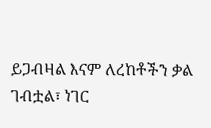ይጋብዛል እናም ለረከቶችን ቃል ገብቷል፣ ነገር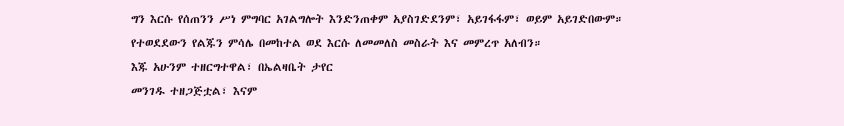ግን እርሱ የሰጠንን ሥነ ምግባር አገልግሎት እንድንጠቀም አያስገድደንም፣ አይገፋፋም፣ ወይም አይገድበውም። የተወደደውን የልጁን ምሳሌ በመከተል ወደ እርሱ ለመመለስ መስራት እና መምረጥ አለብን።
እጁ አሁንም ተዘርግተዋል፣ በኤልዛቤት ታየር
መንገዱ ተዘጋጅቷል፣ እናም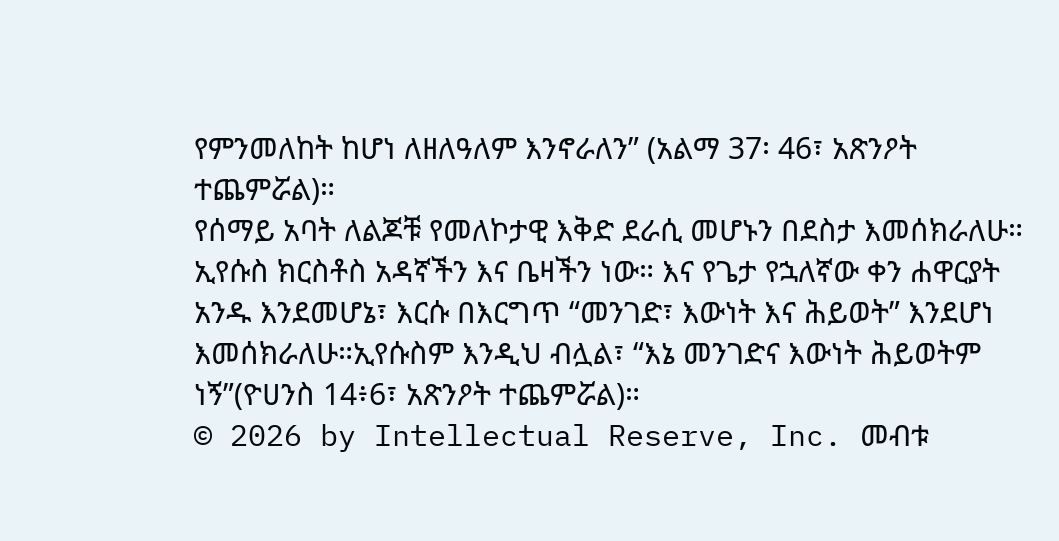የምንመለከት ከሆነ ለዘለዓለም እንኖራለን” (አልማ 37፡ 46፣ አጽንዖት ተጨምሯል)።
የሰማይ አባት ለልጆቹ የመለኮታዊ እቅድ ደራሲ መሆኑን በደስታ እመሰክራለሁ። ኢየሱስ ክርስቶስ አዳኛችን እና ቤዛችን ነው። እና የጌታ የኋለኛው ቀን ሐዋርያት አንዱ እንደመሆኔ፣ እርሱ በእርግጥ “መንገድ፣ እውነት እና ሕይወት” እንደሆነ እመሰክራለሁ።ኢየሱስም እንዲህ ብሏል፣ “እኔ መንገድና እውነት ሕይወትም ነኝ”(ዮሀንስ 14፥6፣ አጽንዖት ተጨምሯል)።
© 2026 by Intellectual Reserve, Inc. መብቱ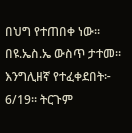በህግ የተጠበቀ ነው። በዩ.ኤስ.ኤ ውስጥ ታተመ። እንግሊዘኛ የተፈቀደበት፦ 6/19። ትርጉም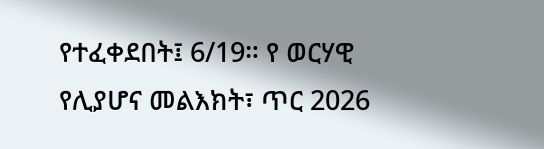የተፈቀደበት፤ 6/19። የ ወርሃዊ የሊያሆና መልእክት፣ ጥር 2026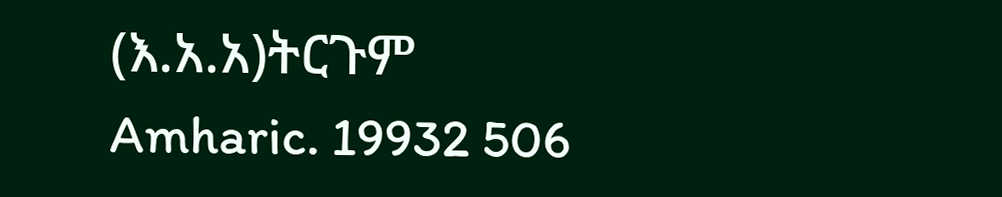(እ.አ.አ)ትርጉም Amharic. 19932 506